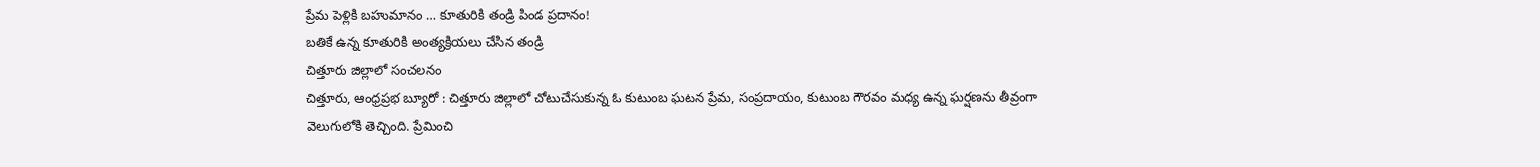ప్రేమ పెళ్లికి బహుమానం … కూతురికి తండ్రి పిండ ప్రదానం!
బతికే ఉన్న కూతురికి అంత్యక్రియలు చేసిన తండ్రి
చిత్తూరు జిల్లాలో సంచలనం
చిత్తూరు, ఆంధ్రప్రభ బ్యూరో : చిత్తూరు జిల్లాలో చోటుచేసుకున్న ఓ కుటుంబ ఘటన ప్రేమ, సంప్రదాయం, కుటుంబ గౌరవం మధ్య ఉన్న ఘర్షణను తీవ్రంగా వెలుగులోకి తెచ్చింది. ప్రేమించి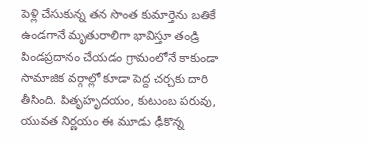పెళ్లి చేసుకున్న తన సొంత కుమార్తెను బతికే ఉండగానే మృతురాలిగా భావిస్తూ తండ్రి పిండప్రదానం చేయడం గ్రామంలోనే కాకుండా సామాజిక వర్గాల్లో కూడా పెద్ద చర్చకు దారి తీసింది. పితృహృదయం, కుటుంబ పరువు, యువత నిర్ణయం ఈ మూడు ఢీకొన్న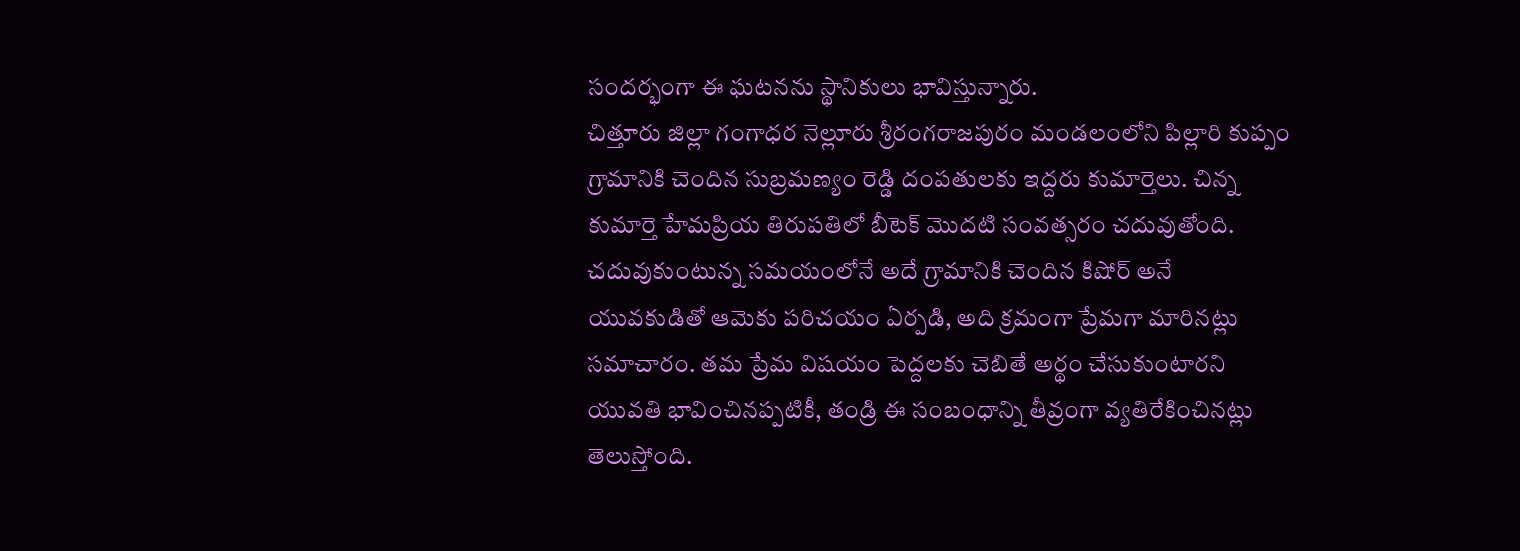సందర్భంగా ఈ ఘటనను స్థానికులు భావిస్తున్నారు.
చిత్తూరు జిల్లా గంగాధర నెల్లూరు శ్రీరంగరాజపురం మండలంలోని పిల్లారి కుప్పం గ్రామానికి చెందిన సుబ్రమణ్యం రెడ్డి దంపతులకు ఇద్దరు కుమార్తెలు. చిన్న కుమార్తె హేమప్రియ తిరుపతిలో బీటెక్ మొదటి సంవత్సరం చదువుతోంది. చదువుకుంటున్న సమయంలోనే అదే గ్రామానికి చెందిన కిషోర్ అనే యువకుడితో ఆమెకు పరిచయం ఏర్పడి, అది క్రమంగా ప్రేమగా మారినట్లు సమాచారం. తమ ప్రేమ విషయం పెద్దలకు చెబితే అర్థం చేసుకుంటారని యువతి భావించినప్పటికీ, తండ్రి ఈ సంబంధాన్ని తీవ్రంగా వ్యతిరేకించినట్లు తెలుస్తోంది.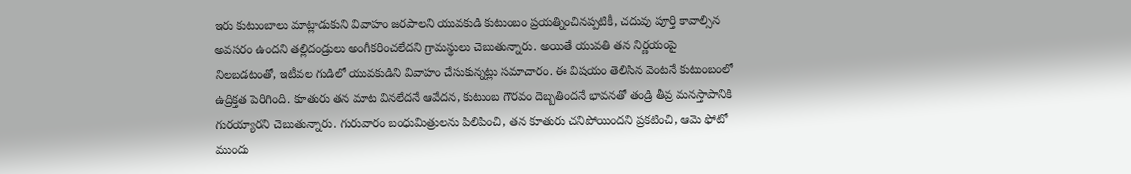ఇరు కుటుంబాలు మాట్లాడుకుని వివాహం జరపాలని యువకుడి కుటుంబం ప్రయత్నించినప్పటికీ, చదువు పూర్తి కావాల్సిన అవసరం ఉందని తల్లిదండ్రులు అంగీకరించలేదని గ్రామస్థులు చెబుతున్నారు. అయితే యువతి తన నిర్ణయంపై నిలబడటంతో, ఇటీవల గుడిలో యువకుడిని వివాహం చేసుకున్నట్లు సమాచారం. ఈ విషయం తెలిసిన వెంటనే కుటుంబంలో ఉద్రిక్తత పెరిగింది. కూతురు తన మాట వినలేదనే ఆవేదన, కుటుంబ గౌరవం దెబ్బతిందనే భావనతో తండ్రి తీవ్ర మనస్తాపానికి గురయ్యారని చెబుతున్నారు. గురువారం బంధుమిత్రులను పిలిపించి, తన కూతురు చనిపోయిందని ప్రకటించి, ఆమె ఫోటో ముందు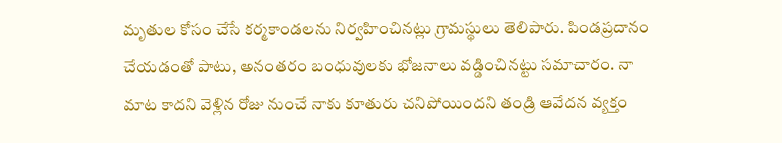మృతుల కోసం చేసే కర్మకాండలను నిర్వహించినట్లు గ్రామస్థులు తెలిపారు. పిండప్రదానం చేయడంతో పాటు, అనంతరం బంధువులకు భోజనాలు వడ్డించినట్టు సమాచారం. నా మాట కాదని వెళ్లిన రోజు నుంచే నాకు కూతురు చనిపోయిందని తండ్రి ఆవేదన వ్యక్తం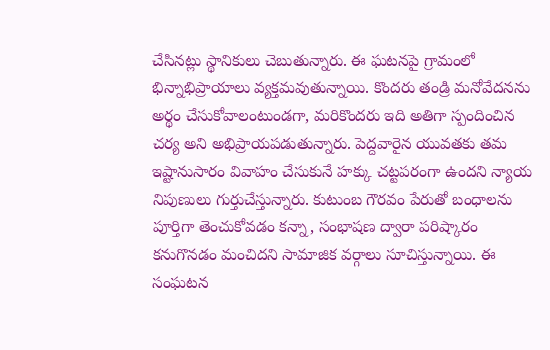చేసినట్లు స్థానికులు చెబుతున్నారు. ఈ ఘటనపై గ్రామంలో భిన్నాభిప్రాయాలు వ్యక్తమవుతున్నాయి. కొందరు తండ్రి మనోవేదనను అర్థం చేసుకోవాలంటుండగా, మరికొందరు ఇది అతిగా స్పందించిన చర్య అని అభిప్రాయపడుతున్నారు. పెద్దవారైన యువతకు తమ ఇష్టానుసారం వివాహం చేసుకునే హక్కు చట్టపరంగా ఉందని న్యాయ నిపుణులు గుర్తుచేస్తున్నారు. కుటుంబ గౌరవం పేరుతో బంధాలను పూర్తిగా తెంచుకోవడం కన్నా, సంభాషణ ద్వారా పరిష్కారం కనుగొనడం మంచిదని సామాజిక వర్గాలు సూచిస్తున్నాయి. ఈ సంఘటన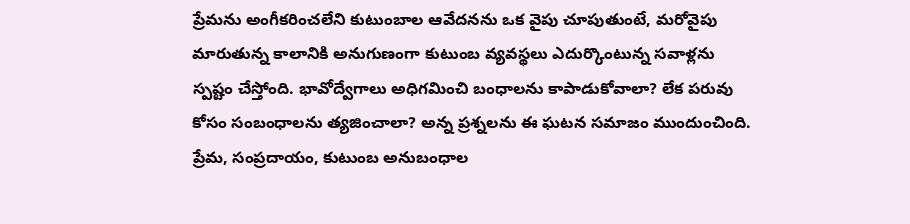ప్రేమను అంగీకరించలేని కుటుంబాల ఆవేదనను ఒక వైపు చూపుతుంటే, మరోవైపు మారుతున్న కాలానికి అనుగుణంగా కుటుంబ వ్యవస్థలు ఎదుర్కొంటున్న సవాళ్లను స్పష్టం చేస్తోంది. భావోద్వేగాలు అధిగమించి బంధాలను కాపాడుకోవాలా? లేక పరువు కోసం సంబంధాలను త్యజించాలా? అన్న ప్రశ్నలను ఈ ఘటన సమాజం ముందుంచింది. ప్రేమ, సంప్రదాయం, కుటుంబ అనుబంధాల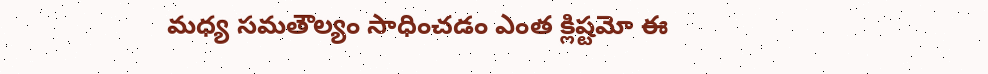మధ్య సమతౌల్యం సాధించడం ఎంత క్లిష్టమో ఈ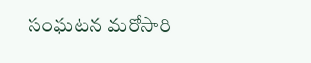సంఘటన మరోసారి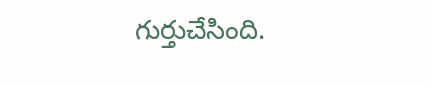గుర్తుచేసింది.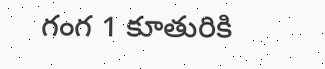గంగ 1 కూతురికి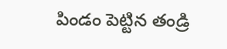పిండం పెట్టిన తండ్రి